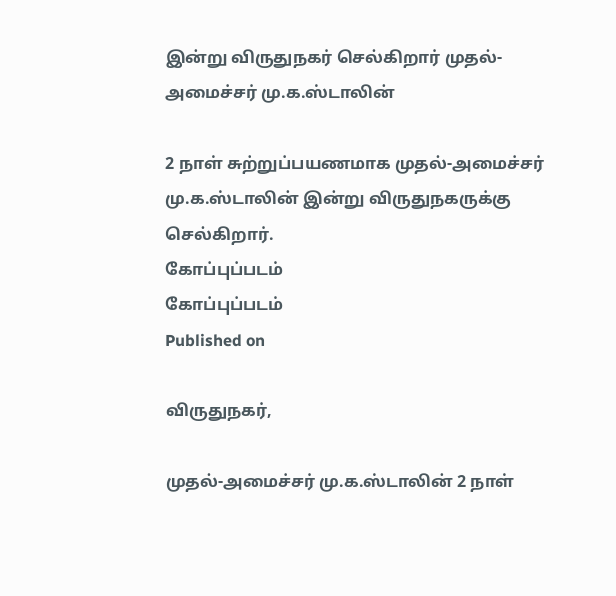இன்று விருதுநகர் செல்கிறார் முதல்-அமைச்சர் மு.க.ஸ்டாலின்

2 நாள் சுற்றுப்பயணமாக முதல்-அமைச்சர் மு.க.ஸ்டாலின் இன்று விருதுநகருக்கு செல்கிறார்.
கோப்புப்படம்
கோப்புப்படம்
Published on

விருதுநகர்,

முதல்-அமைச்சர் மு.க.ஸ்டாலின் 2 நாள்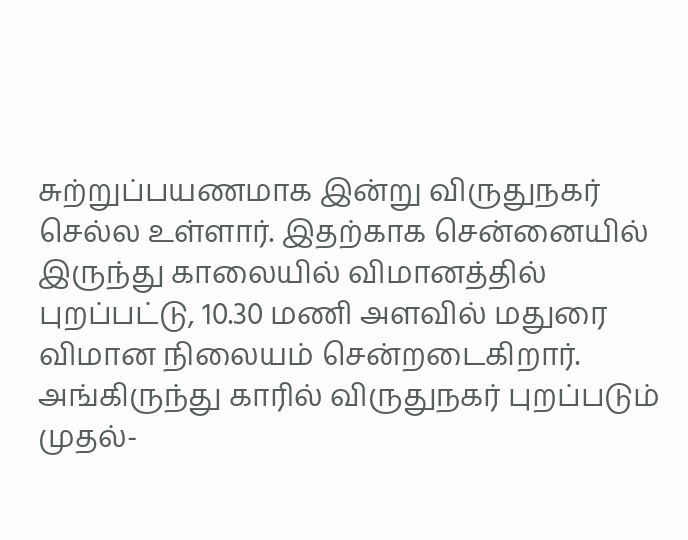சுற்றுப்பயணமாக இன்று விருதுநகர் செல்ல உள்ளார். இதற்காக சென்னையில் இருந்து காலையில் விமானத்தில் புறப்பட்டு, 10.30 மணி அளவில் மதுரை விமான நிலையம் சென்றடைகிறார். அங்கிருந்து காரில் விருதுநகர் புறப்படும் முதல்-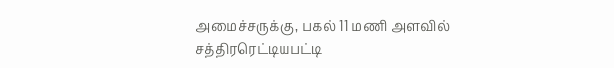அமைச்சருக்கு, பகல் 11 மணி அளவில் சத்திரரெட்டியபட்டி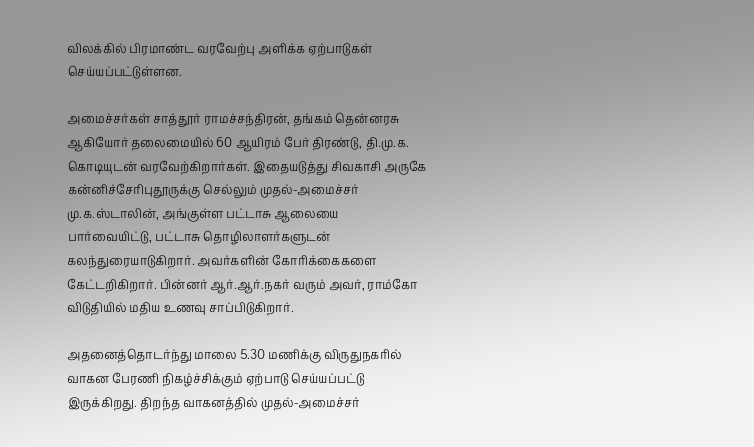விலக்கில் பிரமாண்ட வரவேற்பு அளிக்க ஏற்பாடுகள் செய்யப்பட்டுள்ளன.

அமைச்சர்கள் சாத்தூர் ராமச்சந்திரன், தங்கம் தென்னரசு ஆகியோர் தலைமையில் 60 ஆயிரம் பேர் திரண்டு, தி.மு.க. கொடியுடன் வரவேற்கிறார்கள். இதையடுத்து சிவகாசி அருகே கன்னிச்சேரிபுதூருக்கு செல்லும் முதல்-அமைச்சர் மு.க.ஸ்டாலின், அங்குள்ள பட்டாசு ஆலையை பார்வையிட்டு, பட்டாசு தொழிலாளர்களுடன் கலந்துரையாடுகிறார். அவர்களின் கோரிக்கைகளை கேட்டறிகிறார். பின்னர் ஆர்.ஆர்.நகர் வரும் அவர், ராம்கோ விடுதியில் மதிய உணவு சாப்பிடுகிறார்.

அதனைத்தொடர்ந்து மாலை 5.30 மணிக்கு விருதுநகரில் வாகன பேரணி நிகழ்ச்சிக்கும் ஏற்பாடு செய்யப்பட்டு இருக்கிறது. திறந்த வாகனத்தில் முதல்-அமைச்சர்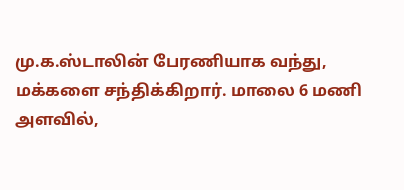மு.க.ஸ்டாலின் பேரணியாக வந்து, மக்களை சந்திக்கிறார். மாலை 6 மணி அளவில்,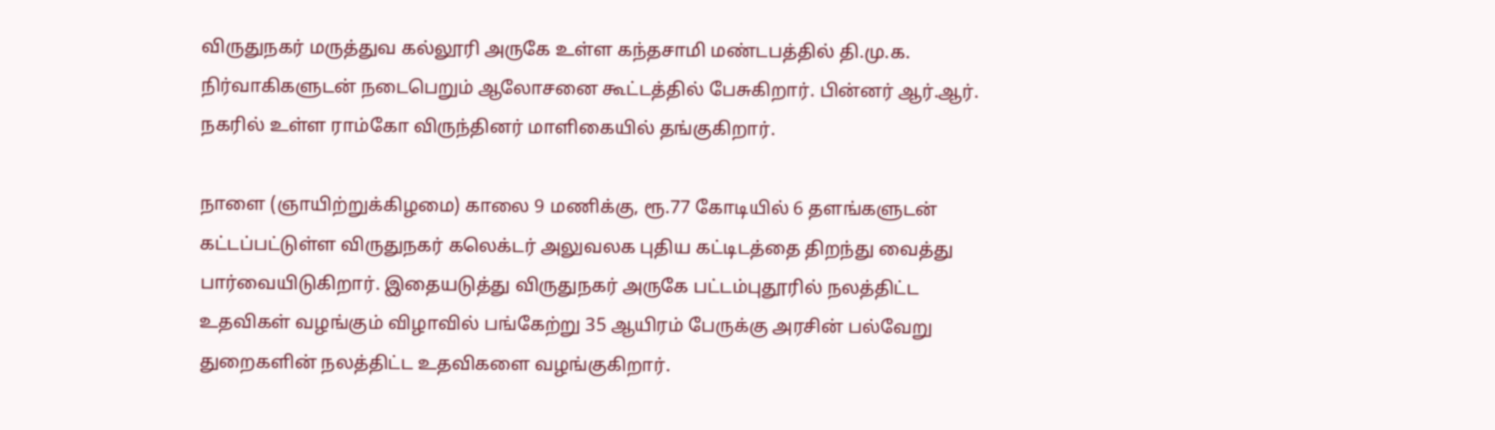விருதுநகர் மருத்துவ கல்லூரி அருகே உள்ள கந்தசாமி மண்டபத்தில் தி.மு.க. நிர்வாகிகளுடன் நடைபெறும் ஆலோசனை கூட்டத்தில் பேசுகிறார். பின்னர் ஆர்.ஆர். நகரில் உள்ள ராம்கோ விருந்தினர் மாளிகையில் தங்குகிறார்.

நாளை (ஞாயிற்றுக்கிழமை) காலை 9 மணிக்கு, ரூ.77 கோடியில் 6 தளங்களுடன் கட்டப்பட்டுள்ள விருதுநகர் கலெக்டர் அலுவலக புதிய கட்டிடத்தை திறந்து வைத்து பார்வையிடுகிறார். இதையடுத்து விருதுநகர் அருகே பட்டம்புதூரில் நலத்திட்ட உதவிகள் வழங்கும் விழாவில் பங்கேற்று 35 ஆயிரம் பேருக்கு அரசின் பல்வேறு துறைகளின் நலத்திட்ட உதவிகளை வழங்குகிறார்.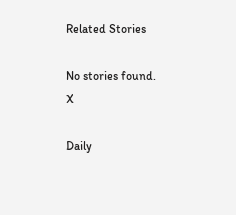Related Stories

No stories found.
X

Daily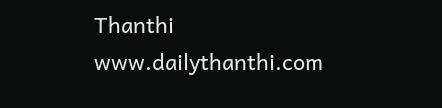Thanthi
www.dailythanthi.com